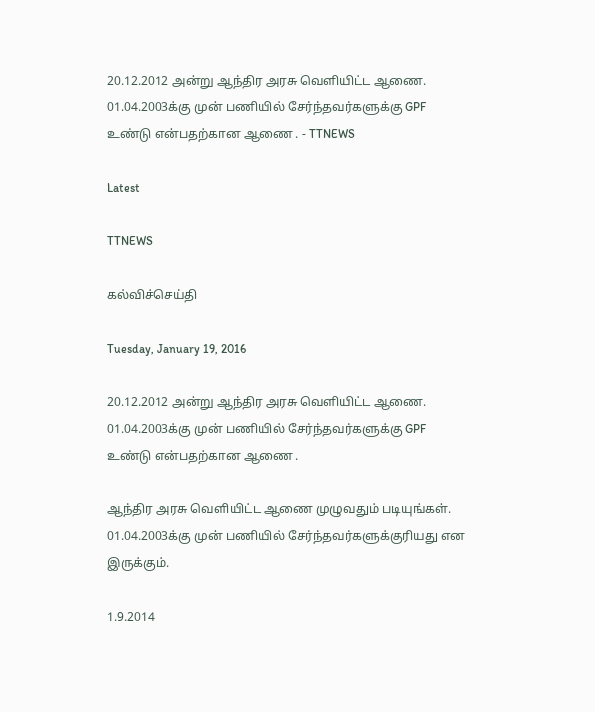20.12.2012 அன்று ஆந்திர அரசு வெளியிட்ட ஆணை. 01.04.2003க்கு முன் பணியில் சேர்ந்தவர்களுக்கு GPF உண்டு என்பதற்கான ஆணை . - TTNEWS

Latest

TTNEWS

கல்விச்செய்தி

Tuesday, January 19, 2016

20.12.2012 அன்று ஆந்திர அரசு வெளியிட்ட ஆணை. 01.04.2003க்கு முன் பணியில் சேர்ந்தவர்களுக்கு GPF உண்டு என்பதற்கான ஆணை .

ஆந்திர அரசு வெளியிட்ட ஆணை முழுவதும் படியுங்கள். 01.04.2003க்கு முன் பணியில் சேர்ந்தவர்களுக்குரியது என இருக்கும்.

1.9.2014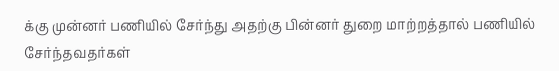க்கு முன்னர் பணியில் சேர்ந்து அதற்கு பின்னர் துறை மாற்றத்தால் பணியில் சேர்ந்தவதர்கள்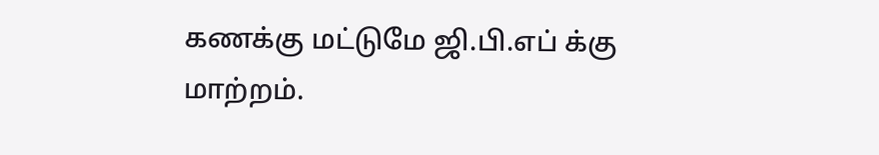கணக்கு மட்டுமே ஜி.பி.எப் க்கு மாற்றம்.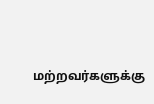மற்றவர்களுக்கு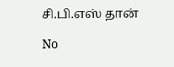சி.பி.எஸ் தான்

No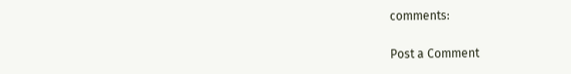comments:

Post a Comment